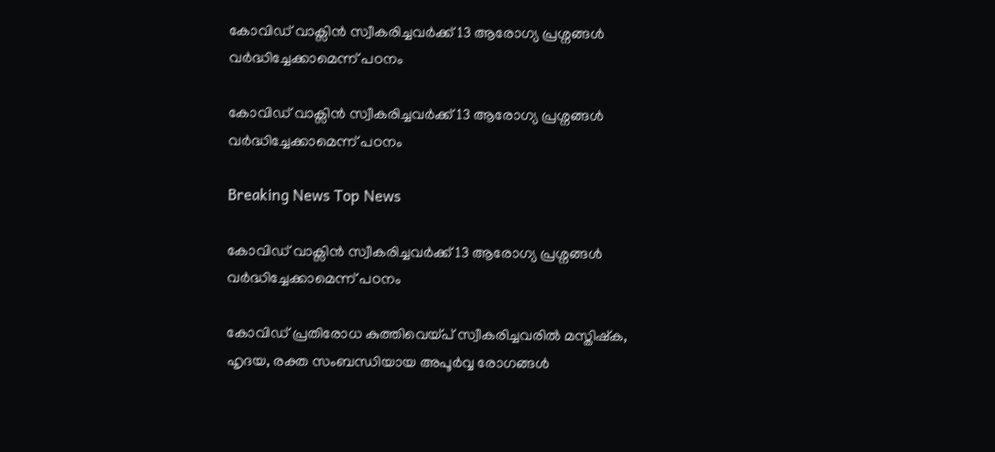കോവിഡ് വാക്സിന്‍ സ്വീകരിച്ചവര്‍ക്ക് 13 ആരോഗ്യ പ്രശ്നങ്ങള്‍ വര്‍ദ്ധിച്ചേക്കാമെന്ന് പഠനം

കോവിഡ് വാക്സിന്‍ സ്വീകരിച്ചവര്‍ക്ക് 13 ആരോഗ്യ പ്രശ്നങ്ങള്‍ വര്‍ദ്ധിച്ചേക്കാമെന്ന് പഠനം

Breaking News Top News

കോവിഡ് വാക്സിന്‍ സ്വീകരിച്ചവര്‍ക്ക് 13 ആരോഗ്യ പ്രശ്നങ്ങള്‍ വര്‍ദ്ധിച്ചേക്കാമെന്ന് പഠനം

കോവിഡ് പ്രതിരോധ കുത്തിവെയ്പ് സ്വീകരിച്ചവരില്‍ മസ്തിഷ്ക, ഹൃദയ, രക്ത സംബന്ധിയായ അപൂര്‍വ്വ രോഗങ്ങള്‍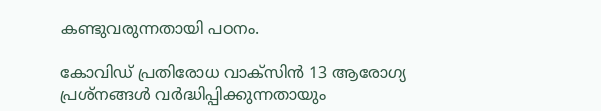കണ്ടുവരുന്നതായി പഠനം.

കോവിഡ് പ്രതിരോധ വാക്സിന്‍ 13 ആരോഗ്യ പ്രശ്നങ്ങള്‍ വര്‍ദ്ധിപ്പിക്കുന്നതായും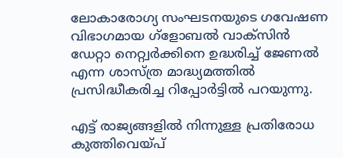ലോകാരോഗ്യ സംഘടനയുടെ ഗവേഷണ വിഭാഗമായ ഗ്ളോബല്‍ വാക്സിന്‍ ഡേറ്റാ നെറ്റ്വര്‍ക്കിനെ ഉദ്ധരിച്ച് ജേണല്‍ എന്ന ശാസ്ത്ര മാദ്ധ്യമത്തില്‍ പ്രസിദ്ധീകരിച്ച റിപ്പോര്‍ട്ടില്‍ പറയുന്നു.

എട്ട് രാജ്യങ്ങളില്‍ നിന്നുള്ള പ്രതിരോധ കുത്തിവെയ്പ്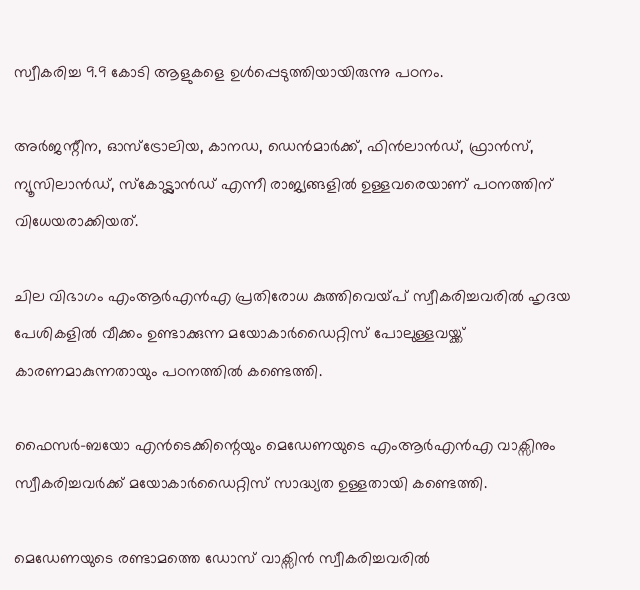സ്വീകരിച്ച 9.9 കോടി ആളുകളെ ഉള്‍പ്പെടുത്തിയായിരുന്നു പഠനം.

അര്‍ജന്റീന, ഓസ്ട്രോലിയ, കാനഡ, ഡെന്‍മാര്‍ക്ക്, ഫിന്‍ലാന്‍ഡ്, ഫ്രാന്‍സ്, ന്യൂസിലാന്‍ഡ്, സ്കോട്ട്ലാന്‍ഡ് എന്നീ രാജ്യങ്ങളില്‍ ഉള്ളവരെയാണ് പഠനത്തിന് വിധേയരാക്കിയത്.

ചില വിഭാഗം എംആര്‍എന്‍എ പ്രതിരോധ കുത്തിവെയ്പ് സ്വീകരിച്ചവരില്‍ ഹൃദയ പേശികളില്‍ വീക്കം ഉണ്ടാക്കുന്ന മയോകാര്‍ഡൈറ്റിസ് പോലുള്ളവയ്ക്ക് കാരണമാകുന്നതായും പഠനത്തില്‍ കണ്ടെത്തി.

ഫൈസര്‍-ബയോ എന്‍ടെക്കിന്റെയും മെഡേണയുടെ എംആര്‍എന്‍എ വാക്സിനും സ്വീകരിച്ചവര്‍ക്ക് മയോകാര്‍ഡൈറ്റിസ് സാദ്ധ്യത ഉള്ളതായി കണ്ടെത്തി.

മെഡേണയുടെ രണ്ടാമത്തെ ഡോസ് വാക്സിന്‍ സ്വീകരിച്ചവരില്‍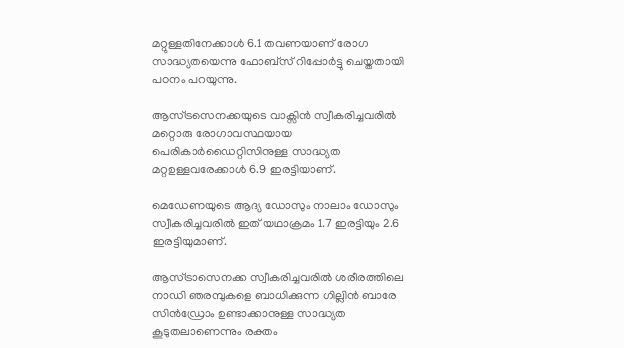മറ്റുള്ളതിനേക്കാള്‍ 6.1 തവണയാണ് രോഗ സാദ്ധ്യതയെന്നു ഫോബ്സ് റിപ്പോര്‍ട്ടു ചെയ്തതായി പഠനം പറയുന്നു.

ആസ്ട്രസെനക്കയുടെ വാക്സിന്‍ സ്വീകരിച്ചവരില്‍ മറ്റൊരു രോഗാവസ്ഥയായ പെരികാര്‍ഡൈറ്റിസിനുള്ള സാദ്ധ്യത മറ്റഉള്ളവരേക്കാള്‍ 6.9 ഇരട്ടിയാണ്.

മെഡേണയുടെ ആദ്യ ഡോസും നാലാം ഡോസും സ്വീകരിച്ചവരില്‍ ഇത് യഥാക്രമം 1.7 ഇരട്ടിയും 2.6 ഇരട്ടിയുമാണ്.

ആസ്ട്രാസെനക്ക സ്വീകരിച്ചവരില്‍ ശരീരത്തിലെ നാഡി ഞരമ്പുകളെ ബാധിക്കുന്ന ഗില്ലിന്‍ ബാരേ സിന്‍ഡ്രോം ഉണ്ടാക്കാനുള്ള സാദ്ധ്യത കൂടുതലാണെന്നും രക്തം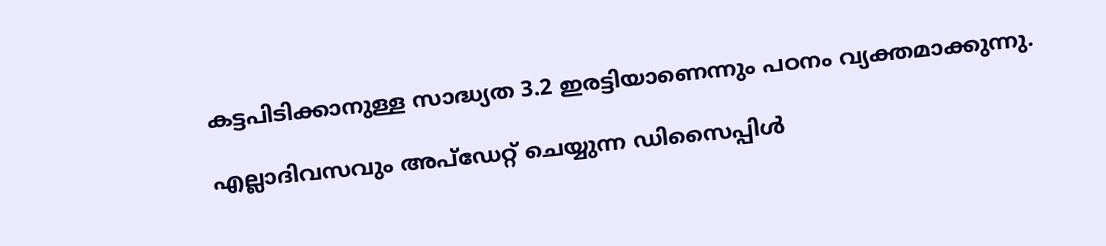കട്ടപിടിക്കാനുള്ള സാദ്ധ്യത 3.2 ഇരട്ടിയാണെന്നും പഠനം വ്യക്തമാക്കുന്നു.

എല്ലാദിവസവും അപ്ഡേറ്റ് ചെയ്യുന്ന ഡിസൈപ്പിൾ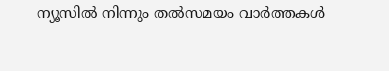ന്യൂസിൽ നിന്നും തൽസമയം വാർത്തകൾ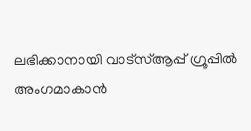ലഭിക്കാനായി വാട്സ്ആപ്പ് ഗ്രൂപ്പിൽ അംഗമാകാൻ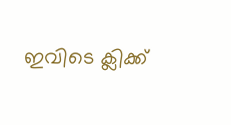ഇവിടെ ക്ലിക്ക്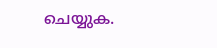ചെയ്യുക.